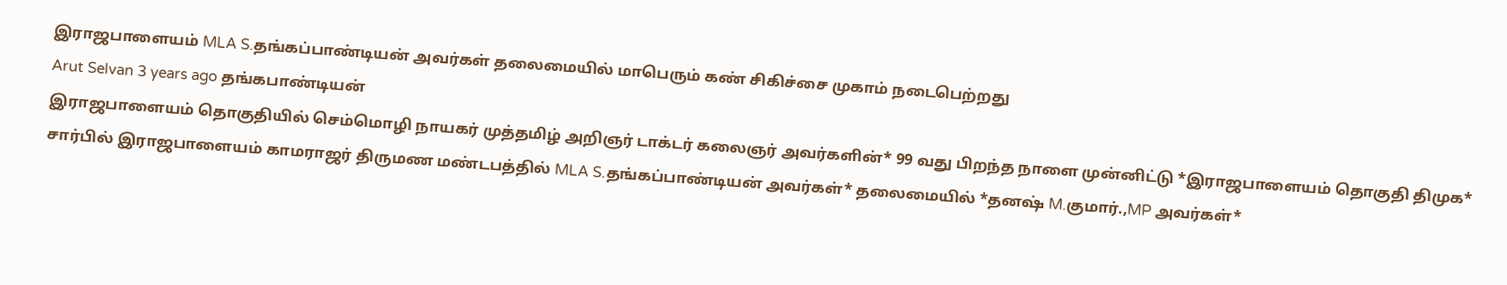இராஜபாளையம் MLA S.தங்கப்பாண்டியன் அவர்கள் தலைமையில் மாபெரும் கண் சிகிச்சை முகாம் நடைபெற்றது
Arut Selvan 3 years ago தங்கபாண்டியன்
இராஜபாளையம் தொகுதியில் செம்மொழி நாயகர் முத்தமிழ் அறிஞர் டாக்டர் கலைஞர் அவர்களின்* 99 வது பிறந்த நாளை முன்னிட்டு *இராஜபாளையம் தொகுதி திமுக* சார்பில் இராஜபாளையம் காமராஜர் திருமண மண்டபத்தில் MLA S.தங்கப்பாண்டியன் அவர்கள்* தலைமையில் *தனஷ் M.குமார்.,MP அவர்கள்*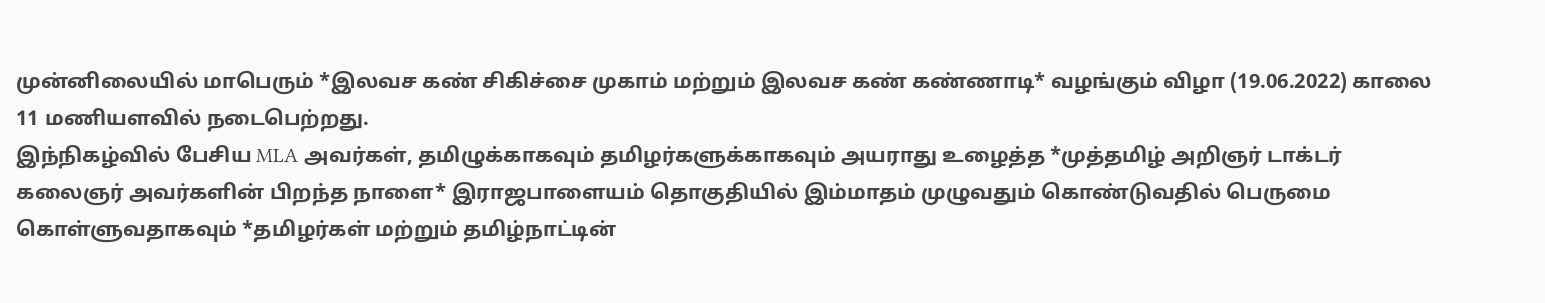முன்னிலையில் மாபெரும் *இலவச கண் சிகிச்சை முகாம் மற்றும் இலவச கண் கண்ணாடி* வழங்கும் விழா (19.06.2022) காலை 11 மணியளவில் நடைபெற்றது.
இந்நிகழ்வில் பேசிய MLA அவர்கள், தமிழுக்காகவும் தமிழர்களுக்காகவும் அயராது உழைத்த *முத்தமிழ் அறிஞர் டாக்டர் கலைஞர் அவர்களின் பிறந்த நாளை* இராஜபாளையம் தொகுதியில் இம்மாதம் முழுவதும் கொண்டுவதில் பெருமை கொள்ளுவதாகவும் *தமிழர்கள் மற்றும் தமிழ்நாட்டின்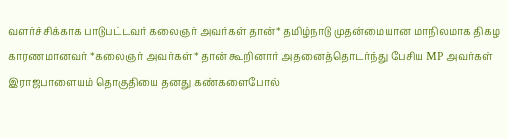வளர்ச்சிக்காக பாடுபட்டவர் கலைஞர் அவர்கள் தான்* தமிழ்நாடு முதன்மையான மாநிலமாக திகழ காரணமானவர் *கலைஞர் அவர்கள்* தான் கூறினார் அதனைத்தொடர்ந்து பேசிய MP அவர்கள் இராஜபாளையம் தொகுதியை தனது கண்களைபோல்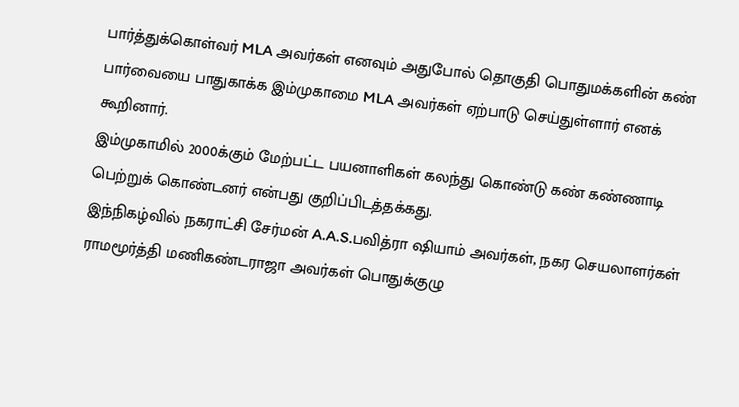பார்த்துக்கொள்வர் MLA அவர்கள் எனவும் அதுபோல் தொகுதி பொதுமக்களின் கண் பார்வையை பாதுகாக்க இம்முகாமை MLA அவர்கள் ஏற்பாடு செய்துள்ளார் எனக் கூறினார்.
இம்முகாமில் 2000க்கும் மேற்பட்ட பயனாளிகள் கலந்து கொண்டு கண் கண்ணாடி பெற்றுக் கொண்டனர் என்பது குறிப்பிடத்தக்கது.
இந்நிகழ்வில் நகராட்சி சேர்மன் A.A.S.பவித்ரா ஷியாம் அவர்கள், நகர செயலாளர்கள் ராமமூர்த்தி மணிகண்டராஜா அவர்கள் பொதுக்குழு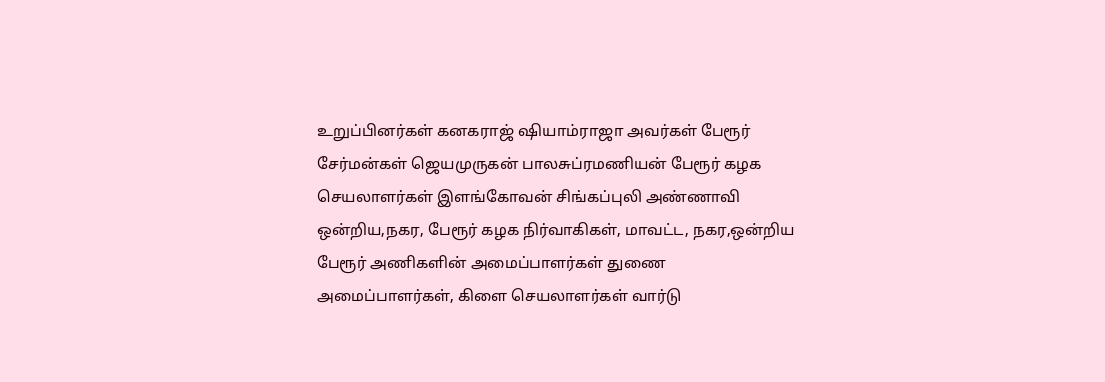உறுப்பினர்கள் கனகராஜ் ஷியாம்ராஜா அவர்கள் பேரூர் சேர்மன்கள் ஜெயமுருகன் பாலசுப்ரமணியன் பேரூர் கழக செயலாளர்கள் இளங்கோவன் சிங்கப்புலி அண்ணாவி ஒன்றிய,நகர, பேரூர் கழக நிர்வாகிகள், மாவட்ட, நகர,ஒன்றிய பேரூர் அணிகளின் அமைப்பாளர்கள் துணை அமைப்பாளர்கள், கிளை செயலாளர்கள் வார்டு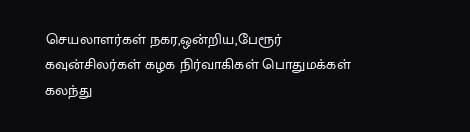செயலாளர்கள் நகர,ஒன்றிய,பேரூர் கவுன்சிலர்கள் கழக நிர்வாகிகள் பொதுமக்கள் கலந்து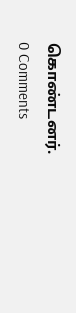கொண்டனர்.
0 Comments